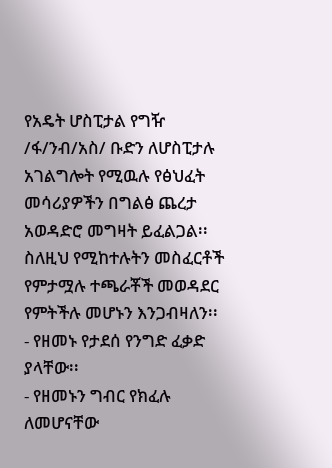የአዴት ሆስፒታል የግዥ /ፋ/ንብ/አስ/ ቡድን ለሆስፒታሉ አገልግሎት የሚዉሉ የፅህፈት መሳሪያዎችን በግልፅ ጨረታ አወዳድሮ መግዛት ይፈልጋል፡፡ ስለዚህ የሚከተሉትን መስፈርቶች የምታሟሉ ተጫራቾች መወዳደር የምትችሉ መሆኑን እንጋብዛለን፡፡
- የዘመኑ የታደሰ የንግድ ፈቃድ ያላቸው፡፡
- የዘመኑን ግብር የክፈሉ ለመሆናቸው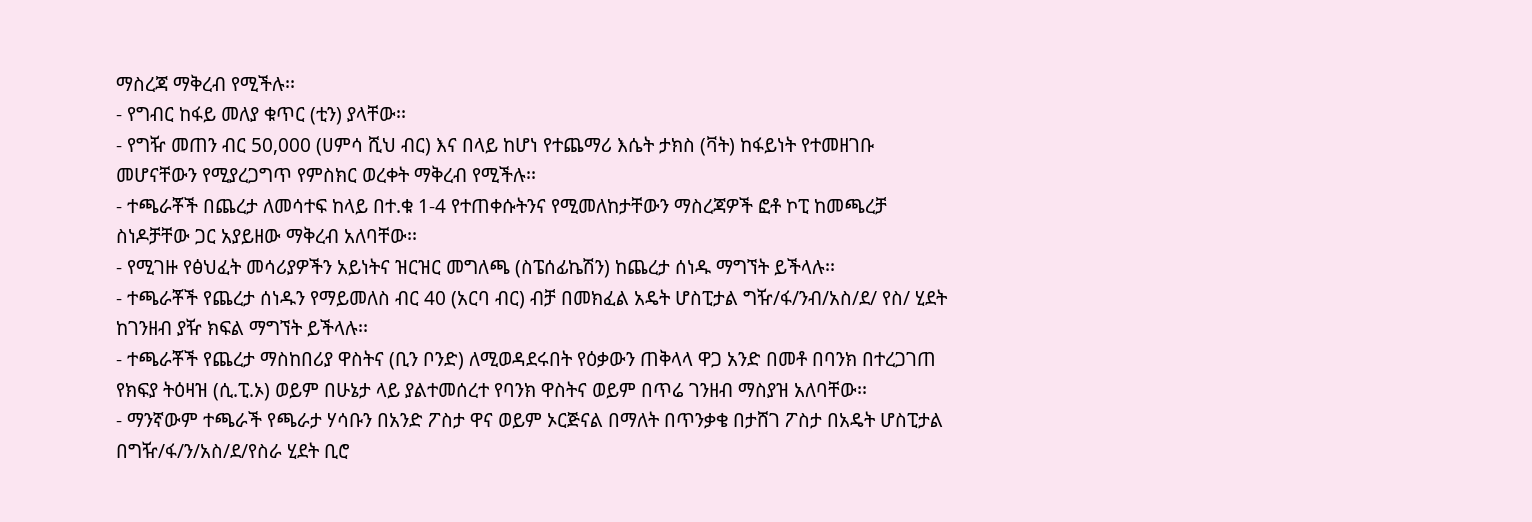ማስረጃ ማቅረብ የሚችሉ፡፡
- የግብር ከፋይ መለያ ቁጥር (ቲን) ያላቸው፡፡
- የግዥ መጠን ብር 50,000 (ሀምሳ ሺህ ብር) እና በላይ ከሆነ የተጨማሪ እሴት ታክስ (ቫት) ከፋይነት የተመዘገቡ መሆናቸውን የሚያረጋግጥ የምስክር ወረቀት ማቅረብ የሚችሉ፡፡
- ተጫራቾች በጨረታ ለመሳተፍ ከላይ በተ.ቁ 1-4 የተጠቀሱትንና የሚመለከታቸውን ማስረጃዎች ፎቶ ኮፒ ከመጫረቻ ስነዶቻቸው ጋር አያይዘው ማቅረብ አለባቸው፡፡
- የሚገዙ የፅህፈት መሳሪያዎችን አይነትና ዝርዝር መግለጫ (ስፔሰፊኬሽን) ከጨረታ ሰነዱ ማግኘት ይችላሉ፡፡
- ተጫራቾች የጨረታ ሰነዱን የማይመለስ ብር 40 (አርባ ብር) ብቻ በመክፈል አዴት ሆስፒታል ግዥ/ፋ/ንብ/አስ/ደ/ የስ/ ሂደት ከገንዘብ ያዥ ክፍል ማግኘት ይችላሉ፡፡
- ተጫራቾች የጨረታ ማስከበሪያ ዋስትና (ቢን ቦንድ) ለሚወዳደሩበት የዕቃውን ጠቅላላ ዋጋ አንድ በመቶ በባንክ በተረጋገጠ የክፍያ ትዕዛዝ (ሲ.ፒ.ኦ) ወይም በሁኔታ ላይ ያልተመሰረተ የባንክ ዋስትና ወይም በጥሬ ገንዘብ ማስያዝ አለባቸው፡፡
- ማንኛውም ተጫራች የጫራታ ሃሳቡን በአንድ ፖስታ ዋና ወይም ኦርጅናል በማለት በጥንቃቄ በታሸገ ፖስታ በአዴት ሆስፒታል በግዥ/ፋ/ን/አስ/ደ/የስራ ሂደት ቢሮ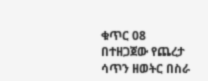ቁጥር 08 በተዘጋጀው የጨረታ ሳጥን ዘወትር በስራ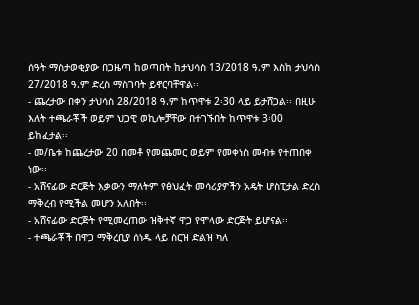ሰዓት ማስታወቂያው በጋዜጣ ከወጣበት ከታህሳስ 13/2018 ዓ.ም እስከ ታህሳስ 27/2018 ዓ.ም ድረስ ማስገባት ይኖርባቸዋል፡፡
- ጨረታው በቀን ታህሳስ 28/2018 ዓ.ም ከጥዋቱ 2፡30 ላይ ይታሸጋል፡፡ በዚሁ እለት ተጫራቾች ወይም ህጋዊ ወኪሎቻቸው በተገኙበት ከጥዋቱ 3፡00 ይከፈታል፡፡
- መ/ቤቱ ከጨረታው 20 በመቶ የመጨመር ወይም የመቀነስ መብቱ የተጠበቀ ነው፡፡
- አሸናፊው ድርጅት እቃውን ማለትም የፅህፈት መሳሪያዎችን አዴት ሆስፒታል ድረስ ማቅረብ የሚችል መሆን አለበት፡፡
- አሸናፊው ድርጅት የሚመረጠው ዝቅተኛ ዋጋ የሞላው ድርጅት ይሆናል፡፡
- ተጫራቾች በዋጋ ማቅረቢያ ሰነዱ ላይ ስርዝ ድልዝ ካለ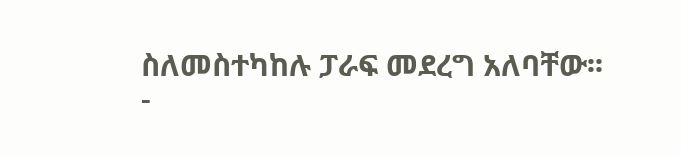ስለመስተካከሉ ፓራፍ መደረግ አለባቸው፡፡
-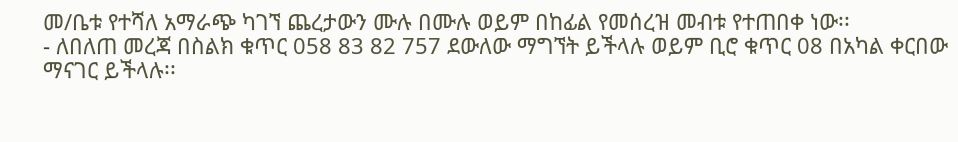መ/ቤቱ የተሻለ አማራጭ ካገኘ ጨረታውን ሙሉ በሙሉ ወይም በከፊል የመሰረዝ መብቱ የተጠበቀ ነው፡፡
- ለበለጠ መረጃ በስልክ ቁጥር 058 83 82 757 ደውለው ማግኘት ይችላሉ ወይም ቢሮ ቁጥር 08 በአካል ቀርበው ማናገር ይችላሉ፡፡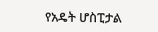የአዴት ሆስፒታል